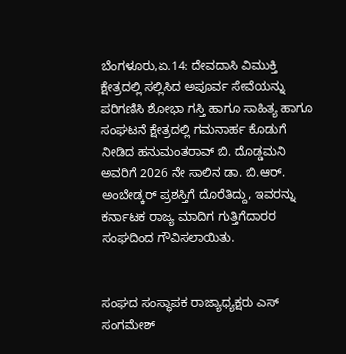ಬೆಂಗಳೂರು,ಏ.14: ದೇವದಾಸಿ ವಿಮುಕ್ತಿ ಕ್ಷೇತ್ರದಲ್ಲಿ ಸಲ್ಲಿಸಿದ ಅಪೂರ್ವ ಸೇವೆಯನ್ನು ಪರಿಗಣಿಸಿ ಶೋಭಾ ಗಸ್ತಿ ಹಾಗೂ ಸಾಹಿತ್ಯ ಹಾಗೂ ಸಂಘಟನೆ ಕ್ಷೇತ್ರದಲ್ಲಿ ಗಮನಾರ್ಹ ಕೊಡುಗೆ ನೀಡಿದ ಹನುಮಂತರಾವ್ ಬಿ. ದೊಡ್ಡಮನಿ ಅವರಿಗೆ 2026 ನೇ ಸಾಲಿನ ಡಾ. ಬಿ.ಆರ್. ಅಂಬೇಡ್ಕರ್ ಪ್ರಶಸ್ತಿಗೆ ದೊರೆತಿದ್ದು, ಇವರನ್ನು ಕರ್ನಾಟಕ ರಾಜ್ಯ ಮಾದಿಗ ಗುತ್ತಿಗೆದಾರರ ಸಂಘದಿಂದ ಗೌವಿಸಲಾಯಿತು.


ಸಂಘದ ಸಂಸ್ಥಾಪಕ ರಾಜ್ಯಾಧ್ಯಕ್ಷರು ಎಸ್ ಸಂಗಮೇಶ್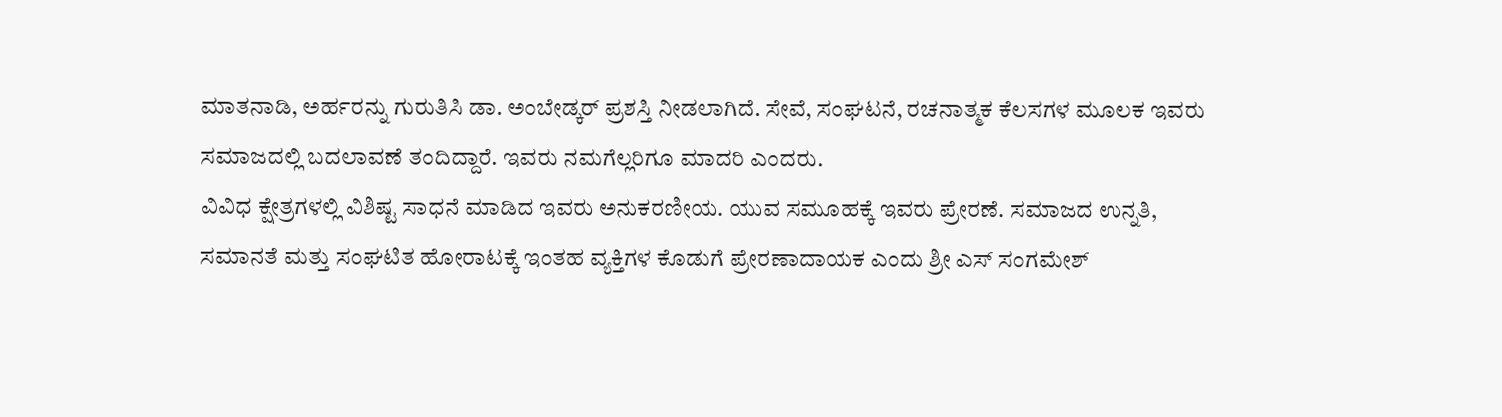ಮಾತನಾಡಿ, ಅರ್ಹರನ್ನು ಗುರುತಿಸಿ ಡಾ. ಅಂಬೇಡ್ಕರ್ ಪ್ರಶಸ್ತಿ ನೀಡಲಾಗಿದೆ. ಸೇವೆ, ಸಂಘಟನೆ, ರಚನಾತ್ಮಕ ಕೆಲಸಗಳ ಮೂಲಕ ಇವರು ಸಮಾಜದಲ್ಲಿ ಬದಲಾವಣೆ ತಂದಿದ್ದಾರೆ. ಇವರು ನಮಗೆಲ್ಲರಿಗೂ ಮಾದರಿ ಎಂದರು.
ವಿವಿಧ ಕ್ಷೇತ್ರಗಳಲ್ಲಿ ವಿಶಿಷ್ಟ ಸಾಧನೆ ಮಾಡಿದ ಇವರು ಅನುಕರಣೀಯ. ಯುವ ಸಮೂಹಕ್ಕೆ ಇವರು ಪ್ರೇರಣೆ. ಸಮಾಜದ ಉನ್ನತಿ, ಸಮಾನತೆ ಮತ್ತು ಸಂಘಟಿತ ಹೋರಾಟಕ್ಕೆ ಇಂತಹ ವ್ಯಕ್ತಿಗಳ ಕೊಡುಗೆ ಪ್ರೇರಣಾದಾಯಕ ಎಂದು ಶ್ರೀ ಎಸ್ ಸಂಗಮೇಶ್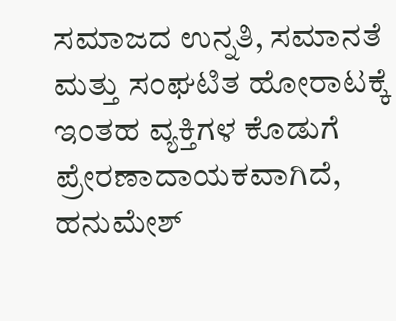ಸಮಾಜದ ಉನ್ನತಿ, ಸಮಾನತೆ ಮತ್ತು ಸಂಘಟಿತ ಹೋರಾಟಕ್ಕೆ ಇಂತಹ ವ್ಯಕ್ತಿಗಳ ಕೊಡುಗೆ ಪ್ರೇರಣಾದಾಯಕವಾಗಿದೆ, ಹನುಮೇಶ್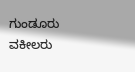ಗುಂಡೂರು ವಕೀಲರು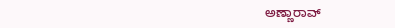ಅಣ್ಣಾರಾವ್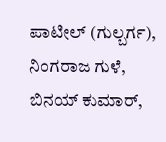ಪಾಟೀಲ್ (ಗುಲ್ಬರ್ಗ), ನಿಂಗರಾಜ ಗುಳೆ, ಬಿನಯ್ ಕುಮಾರ್,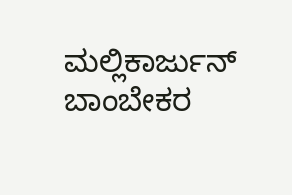ಮಲ್ಲಿಕಾರ್ಜುನ್ ಬಾಂಬೇಕರ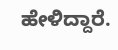ಹೇಳಿದ್ದಾರೆ.